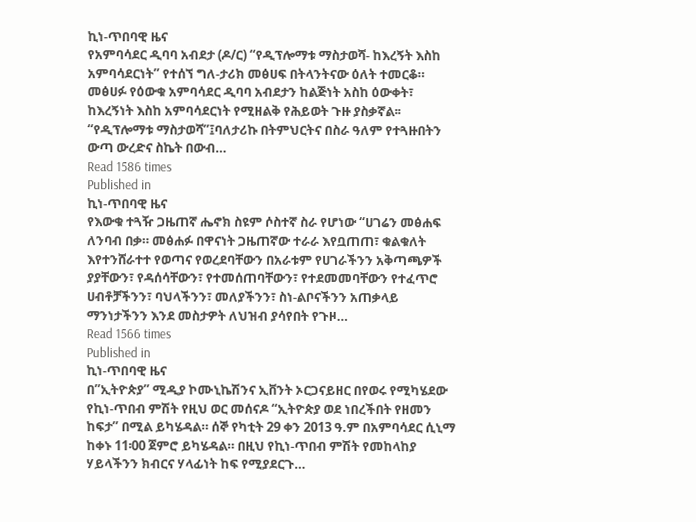ኪነ-ጥበባዊ ዜና
የአምባሳደር ዲባባ አብደታ (ዶ/ር) “የዲፕሎማቱ ማስታወሻ- ከእረኝት እስከ አምባሳደርነት” የተሰኘ ግለ-ታሪክ መፅሀፍ በትላንትናው ዕለት ተመርቆ። መፅሀፉ የዕውቁ አምባሳደር ዲባባ አብደታን ከልጅነት አስከ ዕውቀት፣ ከእረኝነት እስከ አምባሳደርነት የሚዘልቅ የሕይወት ጉዙ ያስቃኛል፡፡ “የዲፕሎማቱ ማስታወሻ”፤ባለታሪኩ በትምህርትና በስራ ዓለም የተጓዙበትን ውጣ ውረድና ስኬት በውብ…
Read 1586 times
Published in
ኪነ-ጥበባዊ ዜና
የእውቁ ተጓዥ ጋዜጠኛ ሔኖክ ስዩም ሶስተኛ ስራ የሆነው “ሀገሬን መፅሐፍ ለንባብ በቃ። መፅሐፉ በዋናነት ጋዜጠኛው ተራራ እየቧጠጠ፣ ቁልቁለት እየተንሸራተተ የወጣና የወረደባቸውን በአራቱም የሀገራችንን አቅጣጫዎች ያያቸውን፣ የዳሰሳቸውን፣ የተመሰጠባቸውን፣ የተደመመባቸውን የተፈጥሮ ሀብቶቻችንን፣ ባህላችንን፣ መለያችንን፣ ስነ-ልቦናችንን አጠቃላይ ማንነታችንን እንደ መስታዎት ለህዝብ ያሳየበት የጉዞ…
Read 1566 times
Published in
ኪነ-ጥበባዊ ዜና
በ”ኢትዮጵያ” ሚዲያ ኮሙኒኬሽንና ኢቨንት ኦርጋናይዘር በየወሩ የሚካሄደው የኪነ-ጥበብ ምሽት የዚህ ወር መሰናዶ “ኢትዮጵያ ወደ ነበረችበት የዘመን ከፍታ” በሚል ይካሄዳል። ሰኞ የካቲት 29 ቀን 2013 ዓ.ም በአምባሳደር ሲኒማ ከቀኑ 11፡00 ጀምሮ ይካሄዳል። በዚህ የኪነ-ጥበብ ምሽት የመከላከያ ሃይላችንን ክብርና ሃላፊነት ከፍ የሚያደርጉ…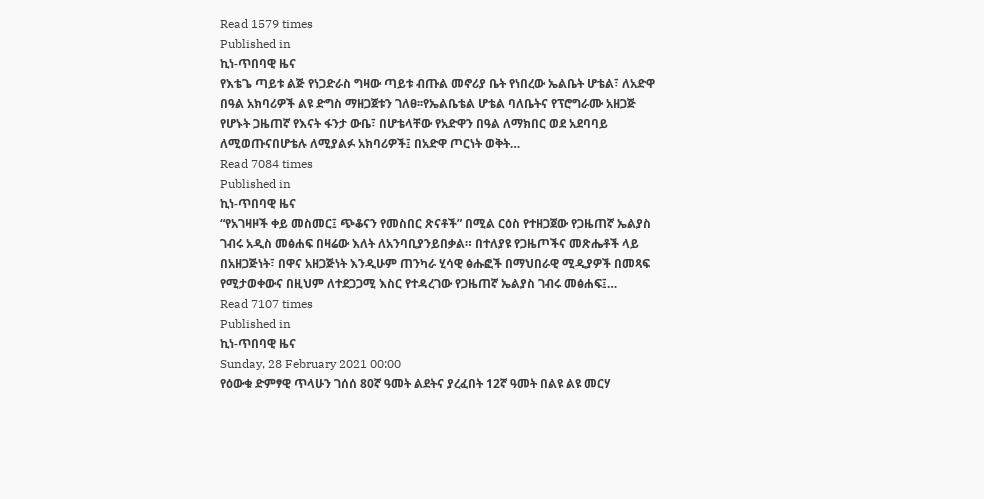Read 1579 times
Published in
ኪነ-ጥበባዊ ዜና
የእቴጌ ጣይቱ ልጅ የነጋድራስ ግዛው ጣይቱ ብጡል መኖሪያ ቤት የነበረው ኤልቤት ሆቴል፣ ለአድዋ በዓል አክባሪዎች ልዩ ድግስ ማዘጋጀቱን ገለፀ፡፡የኤልቤቴል ሆቴል ባለቤትና የፕሮግራሙ አዘጋጅ የሆኑት ጋዜጠኛ የእናት ፋንታ ውቤ፣ በሆቴላቸው የአድዋን በዓል ለማክበር ወደ አደባባይ ለሚወጡናበሆቴሉ ለሚያልፉ አክባሪዎች፤ በአድዋ ጦርነት ወቅት…
Read 7084 times
Published in
ኪነ-ጥበባዊ ዜና
“የአገዛዞች ቀይ መስመር፤ ጭቆናን የመስበር ጽናቶች” በሚል ርዕስ የተዘጋጀው የጋዜጠኛ ኤልያስ ገብሩ አዲስ መፅሐፍ በዛሬው እለት ለአንባቢያንይበቃል። በተለያዩ የጋዜጦችና መጽሔቶች ላይ በአዘጋጅነት፣ በዋና አዘጋጅነት እንዲሁም ጠንካራ ሂሳዊ ፅሑፎች በማህበራዊ ሚዲያዎች በመጻፍ የሚታወቀውና በዚህም ለተደጋጋሚ እስር የተዳረገው የጋዜጠኛ ኤልያስ ገብሩ መፅሐፍ፤…
Read 7107 times
Published in
ኪነ-ጥበባዊ ዜና
Sunday, 28 February 2021 00:00
የዕውቁ ድምፃዊ ጥላሁን ገሰሰ 80ኛ ዓመት ልደትና ያረፈበት 12ኛ ዓመት በልዩ ልዩ መርሃ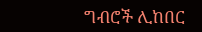ግብሮች ሊከበር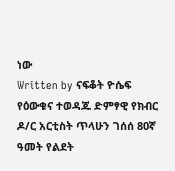ነው
Written by ናፍቆት ዮሴፍ
የዕውቁና ተወዳጁ ድምፃዊ የክብር ዶ/ር አርቲስት ጥላሁን ገሰሰ 80ኛ ዓመት የልደት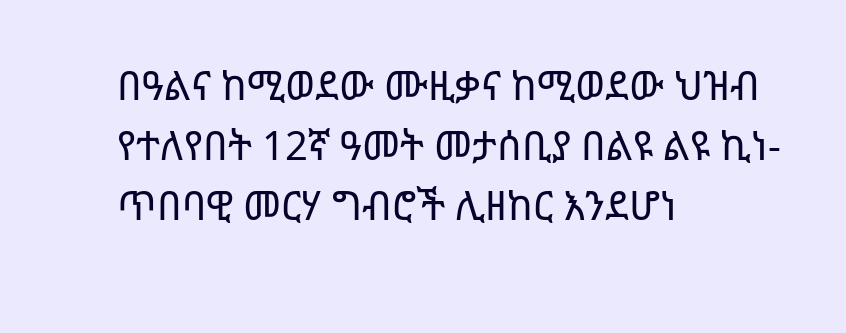በዓልና ከሚወደው ሙዚቃና ከሚወደው ህዝብ የተለየበት 12ኛ ዓመት መታሰቢያ በልዩ ልዩ ኪነ- ጥበባዊ መርሃ ግብሮች ሊዘከር እንደሆነ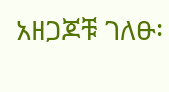አዘጋጆቹ ገለፁ፡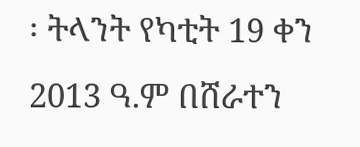፡ ትላንት የካቲት 19 ቀን 2013 ዓ.ም በሸራተን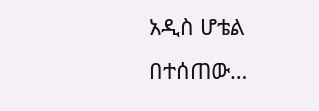አዲስ ሆቴል በተሰጠው…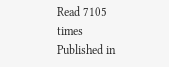Read 7105 times
Published in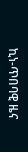ኪነ-ጥበባዊ ዜና